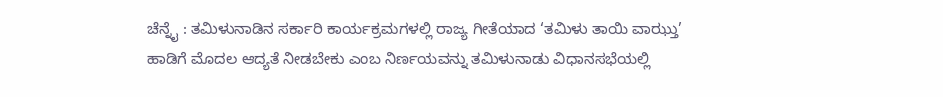ಚೆನ್ನೈ : ತಮಿಳುನಾಡಿನ ಸರ್ಕಾರಿ ಕಾರ್ಯಕ್ರಮಗಳಲ್ಲಿ ರಾಜ್ಯ ಗೀತೆಯಾದ ‘ತಮಿಳು ತಾಯಿ ವಾಝ್ತು’ ಹಾಡಿಗೆ ಮೊದಲ ಆದ್ಯತೆ ನೀಡಬೇಕು ಎಂಬ ನಿರ್ಣಯವನ್ನು ತಮಿಳುನಾಡು ವಿಧಾನಸಭೆಯಲ್ಲಿ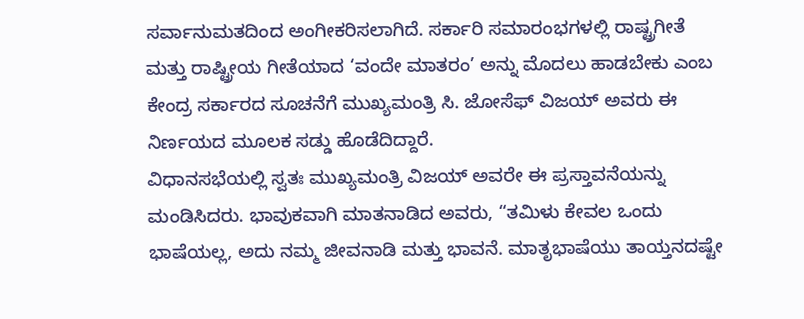ಸರ್ವಾನುಮತದಿಂದ ಅಂಗೀಕರಿಸಲಾಗಿದೆ. ಸರ್ಕಾರಿ ಸಮಾರಂಭಗಳಲ್ಲಿ ರಾಷ್ಟ್ರಗೀತೆ ಮತ್ತು ರಾಷ್ಟ್ರೀಯ ಗೀತೆಯಾದ ‘ವಂದೇ ಮಾತರಂ’ ಅನ್ನು ಮೊದಲು ಹಾಡಬೇಕು ಎಂಬ ಕೇಂದ್ರ ಸರ್ಕಾರದ ಸೂಚನೆಗೆ ಮುಖ್ಯಮಂತ್ರಿ ಸಿ. ಜೋಸೆಫ್ ವಿಜಯ್ ಅವರು ಈ ನಿರ್ಣಯದ ಮೂಲಕ ಸಡ್ಡು ಹೊಡೆದಿದ್ದಾರೆ.
ವಿಧಾನಸಭೆಯಲ್ಲಿ ಸ್ವತಃ ಮುಖ್ಯಮಂತ್ರಿ ವಿಜಯ್ ಅವರೇ ಈ ಪ್ರಸ್ತಾವನೆಯನ್ನು ಮಂಡಿಸಿದರು. ಭಾವುಕವಾಗಿ ಮಾತನಾಡಿದ ಅವರು, “ತಮಿಳು ಕೇವಲ ಒಂದು ಭಾಷೆಯಲ್ಲ, ಅದು ನಮ್ಮ ಜೀವನಾಡಿ ಮತ್ತು ಭಾವನೆ. ಮಾತೃಭಾಷೆಯು ತಾಯ್ತನದಷ್ಟೇ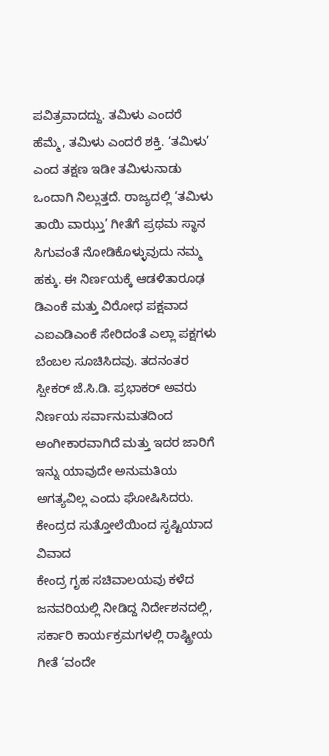ಪವಿತ್ರವಾದದ್ದು. ತಮಿಳು ಎಂದರೆ ಹೆಮ್ಮೆ, ತಮಿಳು ಎಂದರೆ ಶಕ್ತಿ. ‘ತಮಿಳು’ ಎಂದ ತಕ್ಷಣ ಇಡೀ ತಮಿಳುನಾಡು ಒಂದಾಗಿ ನಿಲ್ಲುತ್ತದೆ. ರಾಜ್ಯದಲ್ಲಿ ‘ತಮಿಳು ತಾಯಿ ವಾಝ್ತು’ ಗೀತೆಗೆ ಪ್ರಥಮ ಸ್ಥಾನ ಸಿಗುವಂತೆ ನೋಡಿಕೊಳ್ಳುವುದು ನಮ್ಮ ಹಕ್ಕು. ಈ ನಿರ್ಣಯಕ್ಕೆ ಆಡಳಿತಾರೂಢ ಡಿಎಂಕೆ ಮತ್ತು ವಿರೋಧ ಪಕ್ಷವಾದ ಎಐಎಡಿಎಂಕೆ ಸೇರಿದಂತೆ ಎಲ್ಲಾ ಪಕ್ಷಗಳು ಬೆಂಬಲ ಸೂಚಿಸಿದವು. ತದನಂತರ ಸ್ಪೀಕರ್ ಜೆ.ಸಿ.ಡಿ. ಪ್ರಭಾಕರ್ ಅವರು ನಿರ್ಣಯ ಸರ್ವಾನುಮತದಿಂದ ಅಂಗೀಕಾರವಾಗಿದೆ ಮತ್ತು ಇದರ ಜಾರಿಗೆ ಇನ್ನು ಯಾವುದೇ ಅನುಮತಿಯ ಅಗತ್ಯವಿಲ್ಲ ಎಂದು ಘೋಷಿಸಿದರು.
ಕೇಂದ್ರದ ಸುತ್ತೋಲೆಯಿಂದ ಸೃಷ್ಟಿಯಾದ ವಿವಾದ
ಕೇಂದ್ರ ಗೃಹ ಸಚಿವಾಲಯವು ಕಳೆದ ಜನವರಿಯಲ್ಲಿ ನೀಡಿದ್ದ ನಿರ್ದೇಶನದಲ್ಲಿ, ಸರ್ಕಾರಿ ಕಾರ್ಯಕ್ರಮಗಳಲ್ಲಿ ರಾಷ್ಟ್ರೀಯ ಗೀತೆ ‘ವಂದೇ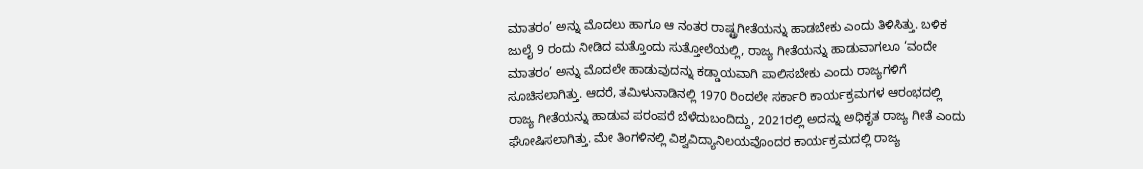ಮಾತರಂ’ ಅನ್ನು ಮೊದಲು ಹಾಗೂ ಆ ನಂತರ ರಾಷ್ಟ್ರಗೀತೆಯನ್ನು ಹಾಡಬೇಕು ಎಂದು ತಿಳಿಸಿತ್ತು. ಬಳಿಕ ಜುಲೈ 9 ರಂದು ನೀಡಿದ ಮತ್ತೊಂದು ಸುತ್ತೋಲೆಯಲ್ಲಿ, ರಾಜ್ಯ ಗೀತೆಯನ್ನು ಹಾಡುವಾಗಲೂ ‘ವಂದೇ ಮಾತರಂ’ ಅನ್ನು ಮೊದಲೇ ಹಾಡುವುದನ್ನು ಕಡ್ಡಾಯವಾಗಿ ಪಾಲಿಸಬೇಕು ಎಂದು ರಾಜ್ಯಗಳಿಗೆ ಸೂಚಿಸಲಾಗಿತ್ತು. ಆದರೆ, ತಮಿಳುನಾಡಿನಲ್ಲಿ 1970 ರಿಂದಲೇ ಸರ್ಕಾರಿ ಕಾರ್ಯಕ್ರಮಗಳ ಆರಂಭದಲ್ಲಿ ರಾಜ್ಯ ಗೀತೆಯನ್ನು ಹಾಡುವ ಪರಂಪರೆ ಬೆಳೆದುಬಂದಿದ್ದು, 2021ರಲ್ಲಿ ಅದನ್ನು ಅಧಿಕೃತ ರಾಜ್ಯ ಗೀತೆ ಎಂದು ಘೋಷಿಸಲಾಗಿತ್ತು. ಮೇ ತಿಂಗಳಿನಲ್ಲಿ ವಿಶ್ವವಿದ್ಯಾನಿಲಯವೊಂದರ ಕಾರ್ಯಕ್ರಮದಲ್ಲಿ ರಾಜ್ಯ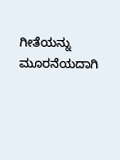ಗೀತೆಯನ್ನು ಮೂರನೆಯದಾಗಿ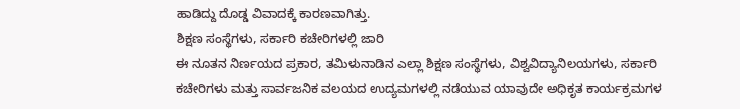ಹಾಡಿದ್ದು ದೊಡ್ಡ ವಿವಾದಕ್ಕೆ ಕಾರಣವಾಗಿತ್ತು.
ಶಿಕ್ಷಣ ಸಂಸ್ಥೆಗಳು, ಸರ್ಕಾರಿ ಕಚೇರಿಗಳಲ್ಲಿ ಜಾರಿ
ಈ ನೂತನ ನಿರ್ಣಯದ ಪ್ರಕಾರ, ತಮಿಳುನಾಡಿನ ಎಲ್ಲಾ ಶಿಕ್ಷಣ ಸಂಸ್ಥೆಗಳು, ವಿಶ್ವವಿದ್ಯಾನಿಲಯಗಳು, ಸರ್ಕಾರಿ ಕಚೇರಿಗಳು ಮತ್ತು ಸಾರ್ವಜನಿಕ ವಲಯದ ಉದ್ಯಮಗಳಲ್ಲಿ ನಡೆಯುವ ಯಾವುದೇ ಅಧಿಕೃತ ಕಾರ್ಯಕ್ರಮಗಳ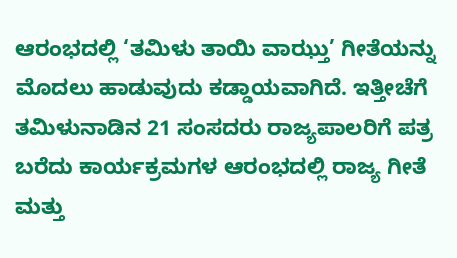ಆರಂಭದಲ್ಲಿ ‘ತಮಿಳು ತಾಯಿ ವಾಝ್ತು’ ಗೀತೆಯನ್ನು ಮೊದಲು ಹಾಡುವುದು ಕಡ್ಡಾಯವಾಗಿದೆ. ಇತ್ತೀಚೆಗೆ ತಮಿಳುನಾಡಿನ 21 ಸಂಸದರು ರಾಜ್ಯಪಾಲರಿಗೆ ಪತ್ರ ಬರೆದು ಕಾರ್ಯಕ್ರಮಗಳ ಆರಂಭದಲ್ಲಿ ರಾಜ್ಯ ಗೀತೆ ಮತ್ತು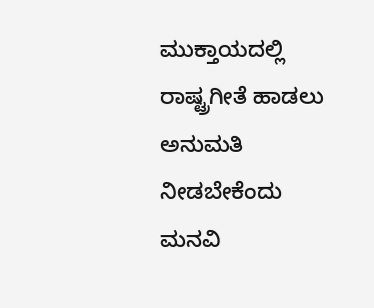ಮುಕ್ತಾಯದಲ್ಲಿ ರಾಷ್ಟ್ರಗೀತೆ ಹಾಡಲು ಅನುಮತಿ ನೀಡಬೇಕೆಂದು ಮನವಿ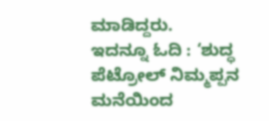ಮಾಡಿದ್ದರು.
ಇದನ್ನೂ ಓದಿ : ‘ಶುದ್ಧ ಪೆಟ್ರೋಲ್ ನಿಮ್ಮಪ್ಪನ ಮನೆಯಿಂದ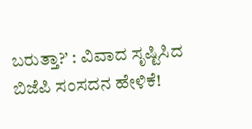ಬರುತ್ತಾ?’ : ವಿವಾದ ಸೃಷ್ಟಿಸಿದ ಬಿಜೆಪಿ ಸಂಸದನ ಹೇಳಿಕೆ!